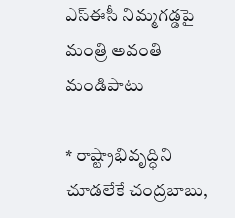ఎస్‌ఈసీ నిమ్మగడ్డపై మంత్రి అవంతి మండిపాటు

* రాష్ట్రాభివృద్ధిని చూడలేకే చంద్రబాబు,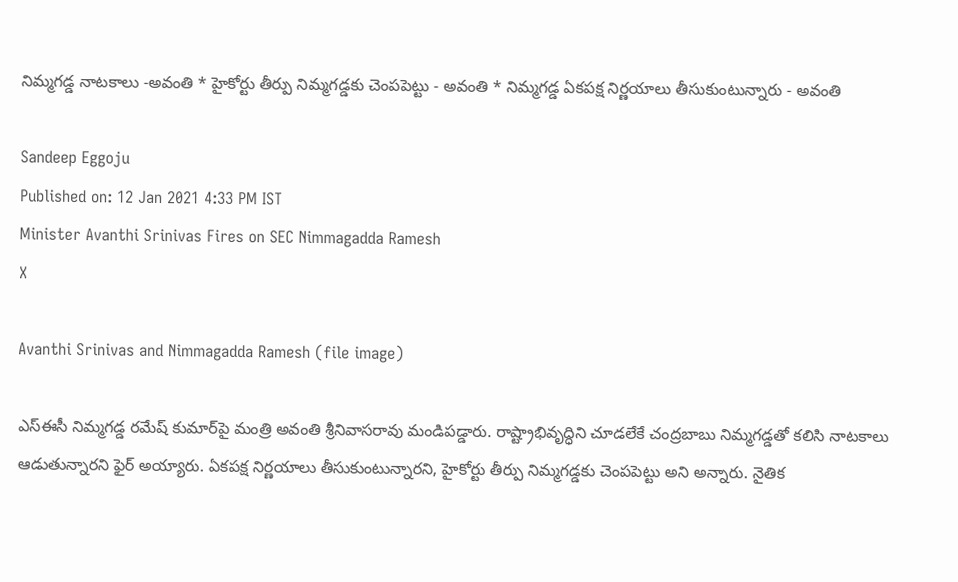నిమ్మగడ్డ నాటకాలు -అవంతి * హైకోర్టు తీర్పు నిమ్మగడ్డకు చెంపపెట్టు - అవంతి * నిమ్మగడ్డ ఏకపక్ష నిర్ణయాలు తీసుకుంటున్నారు - అవంతి

Sandeep Eggoju
Published on: 12 Jan 2021 4:33 PM IST
Minister Avanthi Srinivas Fires on SEC Nimmagadda Ramesh
X

Avanthi Srinivas and Nimmagadda Ramesh (file image)

ఎస్‌ఈసీ నిమ్మగడ్డ రమేష్‌ కుమార్‌పై మంత్రి అవంతి శ్రీనివాసరావు మండిపడ్డారు. రాష్ట్రాభివృద్ధిని చూడలేకే చంద్రబాబు నిమ్మగడ్డతో కలిసి నాటకాలు ఆడుతున్నారని ఫైర్‌ అయ్యారు. ఏకపక్ష నిర్ణయాలు తీసుకుంటున్నారని, హైకోర్టు తీర్పు నిమ్మగడ్డకు చెంపపెట్టు అని అన్నారు. నైతిక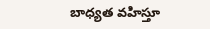బాధ్యత వహిస్తూ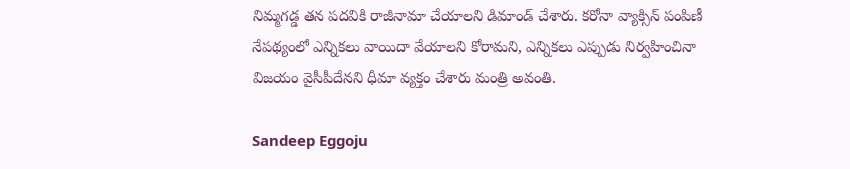నిమ్మగడ్డ తన పదవికి రాజీనామా చేయాలని డిమాండ్‌ చేశారు. కరోనా వ్యాక్సిన్‌ పంపిణీ నేపథ్యంలో ఎన్నికలు వాయిదా వేయాలని కోరామని, ఎన్నికలు ఎప్పుడు నిర్వహించినా విజయం వైసీపీదేనని ధీమా వ్యక్తం చేశారు మంత్రి అవంతి.

Sandeep Eggoju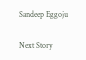Sandeep Eggoju

Next Story